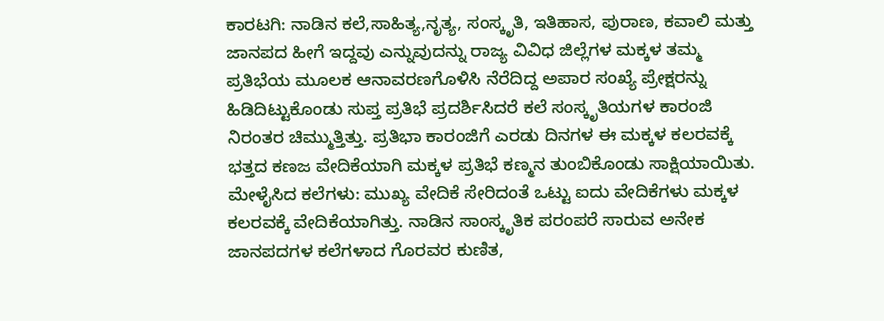ಕಾರಟಗಿ: ನಾಡಿನ ಕಲೆ,ಸಾಹಿತ್ಯ,ನೃತ್ಯ, ಸಂಸ್ಕೃತಿ, ಇತಿಹಾಸ, ಪುರಾಣ, ಕವಾಲಿ ಮತ್ತು ಜಾನಪದ ಹೀಗೆ ಇದ್ದವು ಎನ್ನುವುದನ್ನು ರಾಜ್ಯ ವಿವಿಧ ಜಿಲ್ಲೆಗಳ ಮಕ್ಕಳ ತಮ್ಮ ಪ್ರತಿಭೆಯ ಮೂಲಕ ಆನಾವರಣಗೊಳಿಸಿ ನೆರೆದಿದ್ದ ಅಪಾರ ಸಂಖ್ಯೆ ಪ್ರೇಕ್ಷರನ್ನು ಹಿಡಿದಿಟ್ಟುಕೊಂಡು ಸುಪ್ತ ಪ್ರತಿಭೆ ಪ್ರದರ್ಶಿಸಿದರೆ ಕಲೆ ಸಂಸ್ಕೃತಿಯಗಳ ಕಾರಂಜಿ ನಿರಂತರ ಚಿಮ್ಮುತ್ತಿತ್ತು. ಪ್ರತಿಭಾ ಕಾರಂಜಿಗೆ ಎರಡು ದಿನಗಳ ಈ ಮಕ್ಕಳ ಕಲರವಕ್ಕೆ ಭತ್ತದ ಕಣಜ ವೇದಿಕೆಯಾಗಿ ಮಕ್ಕಳ ಪ್ರತಿಭೆ ಕಣ್ಮನ ತುಂಬಿಕೊಂಡು ಸಾಕ್ಷಿಯಾಯಿತು.
ಮೇಳೈಸಿದ ಕಲೆಗಳು: ಮುಖ್ಯ ವೇದಿಕೆ ಸೇರಿದಂತೆ ಒಟ್ಟು ಐದು ವೇದಿಕೆಗಳು ಮಕ್ಕಳ ಕಲರವಕ್ಕೆ ವೇದಿಕೆಯಾಗಿತ್ತು. ನಾಡಿನ ಸಾಂಸ್ಕೃತಿಕ ಪರಂಪರೆ ಸಾರುವ ಅನೇಕ ಜಾನಪದಗಳ ಕಲೆಗಳಾದ ಗೊರವರ ಕುಣಿತ,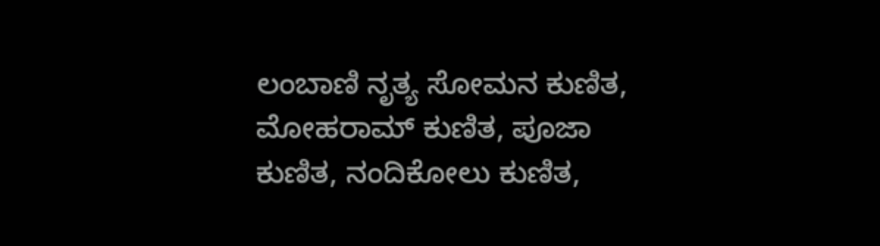ಲಂಬಾಣಿ ನೃತ್ಯ ಸೋಮನ ಕುಣಿತ, ಮೋಹರಾಮ್ ಕುಣಿತ, ಪೂಜಾ ಕುಣಿತ, ನಂದಿಕೋಲು ಕುಣಿತ,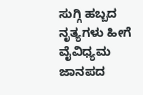ಸುಗ್ಗಿ ಹಬ್ಬದ ನೃತ್ಯಗಳು ಹೀಗೆ ವೈವಿಧ್ಯಮ ಜಾನಪದ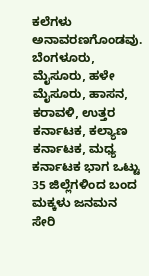ಕಲೆಗಳು ಅನಾವರಣಗೊಂಡವು. ಬೆಂಗಳೂರು, ಮೈಸೂರು, ಹಳೇ ಮೈಸೂರು, ಹಾಸನ, ಕರಾವಳಿ, ಉತ್ತರ ಕರ್ನಾಟಕ, ಕಲ್ಯಾಣ ಕರ್ನಾಟಕ, ಮಧ್ಯ ಕರ್ನಾಟಕ ಭಾಗ ಒಟ್ಟು 35 ಜಿಲ್ಲೆಗಳಿಂದ ಬಂದ ಮಕ್ಕಳು ಜನಮನ ಸೇರಿ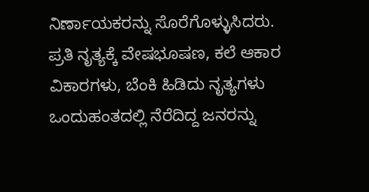ನಿರ್ಣಾಯಕರನ್ನು ಸೊರೆಗೊಳ್ಳುಸಿದರು.
ಪ್ರತಿ ನೃತ್ಯಕ್ಕೆ ವೇಷಭೂಷಣ, ಕಲೆ ಆಕಾರ ವಿಕಾರಗಳು, ಬೆಂಕಿ ಹಿಡಿದು ನೃತ್ಯಗಳು ಒಂದುಹಂತದಲ್ಲಿ ನೆರೆದಿದ್ದ ಜನರನ್ನು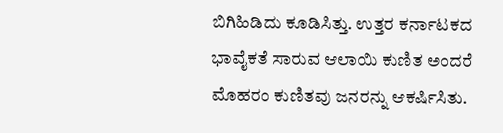ಬಿಗಿಹಿಡಿದು ಕೂಡಿಸಿತ್ತು. ಉತ್ತರ ಕರ್ನಾಟಕದ ಭಾವೈಕತೆ ಸಾರುವ ಆಲಾಯಿ ಕುಣಿತ ಅಂದರೆ ಮೊಹರಂ ಕುಣಿತವು ಜನರನ್ನು ಆಕರ್ಷಿಸಿತು.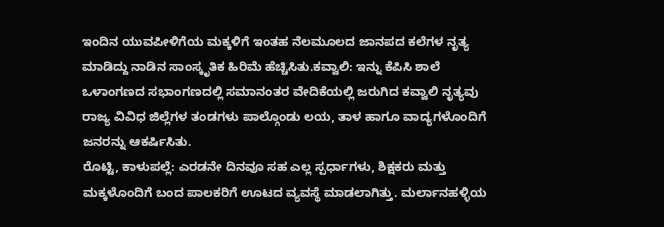ಇಂದಿನ ಯುವಪೀಳಿಗೆಯ ಮಕ್ಕಳಿಗೆ ಇಂತಹ ನೆಲಮೂಲದ ಜಾನಪದ ಕಲೆಗಳ ನೃತ್ಯ ಮಾಡಿದ್ದು ನಾಡಿನ ಸಾಂಸ್ಕೃತಿಕ ಹಿರಿಮೆ ಹೆಚ್ಚಿಸಿತು.ಕವ್ವಾಲಿ: ಇನ್ನು ಕೆಪಿಸಿ ಶಾಲೆ ಒಳಾಂಗಣದ ಸಭಾಂಗಣದಲ್ಲಿ ಸಮಾನಂತರ ವೇದಿಕೆಯಲ್ಲಿ ಜರುಗಿದ ಕವ್ವಾಲಿ ನೃತ್ಯವು ರಾಜ್ಯ ವಿವಿಧ ಜಿಲ್ಲೆಗಳ ತಂಡಗಳು ಪಾಲ್ಗೊಂಡು ಲಯ, ತಾಳ ಹಾಗೂ ವಾದ್ಯಗಳೊಂದಿಗೆ ಜನರನ್ನು ಆಕರ್ಷಿಸಿತು.
ರೊಟ್ಟಿ, ಕಾಳುಪಲ್ಲೆ: ಎರಡನೇ ದಿನವೂ ಸಹ ಎಲ್ಲ ಸ್ಪರ್ಧಾಗಳು, ಶಿಕ್ಷಕರು ಮತ್ತು ಮಕ್ಕಳೊಂದಿಗೆ ಬಂದ ಪಾಲಕರಿಗೆ ಊಟದ ವ್ಯವಸ್ಥೆ ಮಾಡಲಾಗಿತ್ತು. ಮರ್ಲಾನಹಳ್ಳಿಯ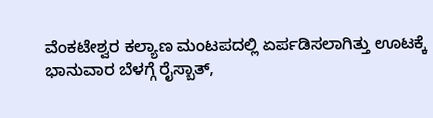ವೆಂಕಟೇಶ್ವರ ಕಲ್ಯಾಣ ಮಂಟಪದಲ್ಲಿ ಏರ್ಪಡಿಸಲಾಗಿತ್ತು ಊಟಕ್ಕೆ ಭಾನುವಾರ ಬೆಳಗ್ಗೆ ರೈಸ್ಬಾತ್,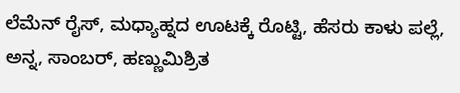ಲೆಮೆನ್ ರೈಸ್, ಮಧ್ಯಾಹ್ನದ ಊಟಕ್ಕೆ ರೊಟ್ಟಿ, ಹೆಸರು ಕಾಳು ಪಲ್ಲೆ, ಅನ್ನ, ಸಾಂಬರ್, ಹಣ್ಣುಮಿಶ್ರಿತ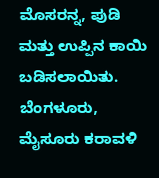ಮೊಸರನ್ನ, ಪುಡಿ ಮತ್ತು ಉಪ್ಪಿನ ಕಾಯಿ ಬಡಿಸಲಾಯಿತು. ಬೆಂಗಳೂರು, ಮೈಸೂರು ಕರಾವಳಿ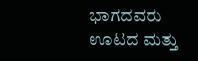ಭಾಗದವರು ಊಟದ ಮತ್ತು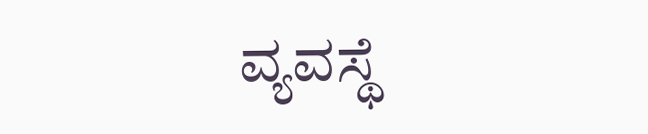ವ್ಯವಸ್ಥೆ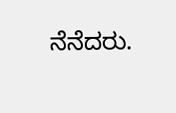ನೆನೆದರು.